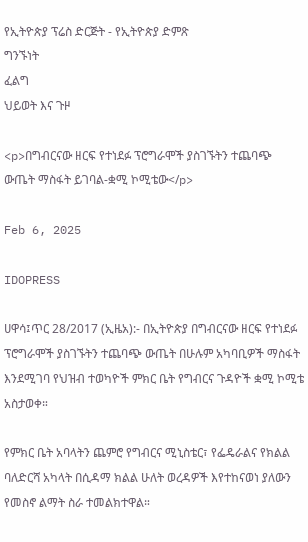የኢትዮጵያ ፕሬስ ድርጅት - የኢትዮጵያ ድምጽ
ግንኙነት
ፈልግ
ህይወት እና ጉዞ

<p>በግብርናው ዘርፍ የተነደፉ ፕሮግራሞች ያስገኙትን ተጨባጭ ውጤት ማስፋት ይገባል-ቋሚ ኮሚቴው</p>

Feb 6, 2025

IDOPRESS

ሀዋሳ፤ጥር 28/2017 (ኢዜአ):- በኢትዮጵያ በግብርናው ዘርፍ የተነደፉ ፕሮግራሞች ያስገኙትን ተጨባጭ ውጤት በሁሉም አካባቢዎች ማስፋት እንደሚገባ የህዝብ ተወካዮች ምክር ቤት የግብርና ጉዳዮች ቋሚ ኮሚቴ አስታወቀ።

የምክር ቤት አባላትን ጨምሮ የግብርና ሚኒስቴር፣ የፌዴራልና የክልል ባለድርሻ አካላት በሲዳማ ክልል ሁለት ወረዳዎች እየተከናወነ ያለውን የመስኖ ልማት ስራ ተመልክተዋል።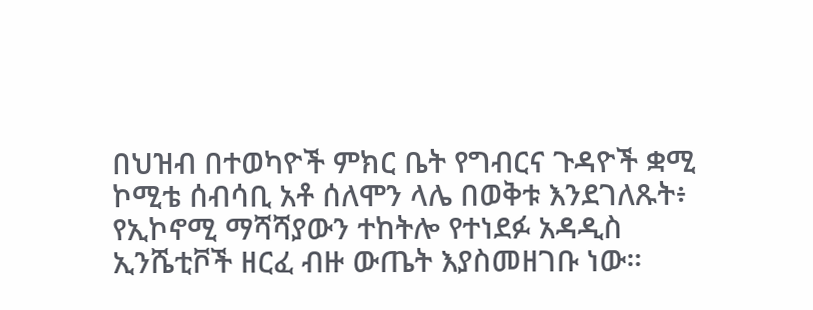በህዝብ በተወካዮች ምክር ቤት የግብርና ጉዳዮች ቋሚ ኮሚቴ ሰብሳቢ አቶ ሰለሞን ላሌ በወቅቱ እንደገለጹት፥ የኢኮኖሚ ማሻሻያውን ተከትሎ የተነደፉ አዳዲስ ኢንሼቲቮች ዘርፈ ብዙ ውጤት እያስመዘገቡ ነው።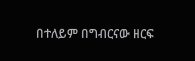በተለይም በግብርናው ዘርፍ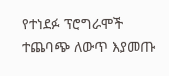የተነደፉ ፕሮግራሞች ተጨባጭ ለውጥ እያመጡ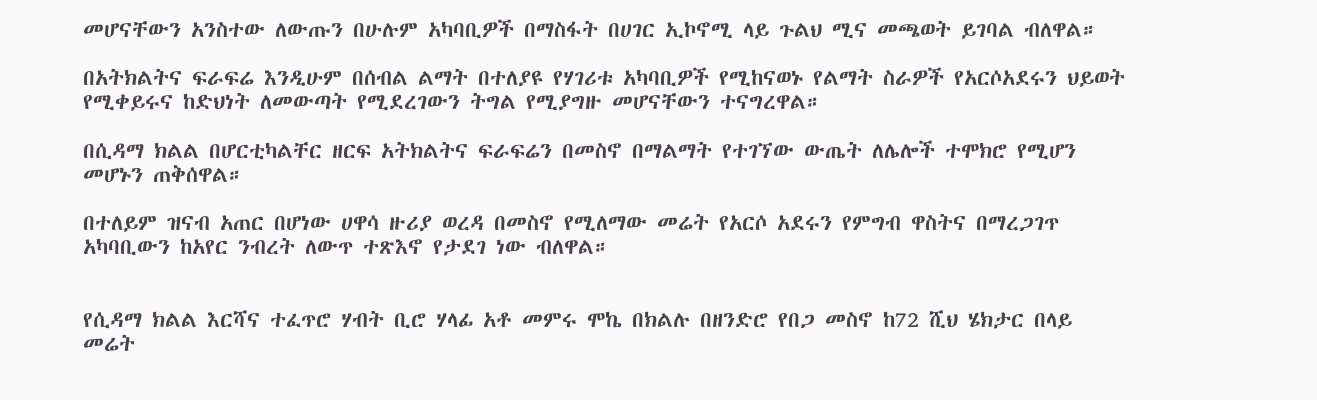መሆናቸውን አንስተው ለውጡን በሁሉም አካባቢዎች በማስፋት በሀገር ኢኮኖሚ ላይ ጉልህ ሚና መጫወት ይገባል ብለዋል።

በአትክልትና ፍራፍሬ እንዲሁም በሰብል ልማት በተለያዩ የሃገሪቱ አካባቢዎች የሚከናወኑ የልማት ስራዎች የአርሶአደሩን ህይወት የሚቀይሩና ከድህነት ለመውጣት የሚደረገውን ትግል የሚያግዙ መሆናቸውን ተናግረዋል።

በሲዳማ ክልል በሆርቲካልቸር ዘርፍ አትክልትና ፍራፍሬን በመስኖ በማልማት የተገኘው ውጤት ለሌሎች ተሞክሮ የሚሆን መሆኑን ጠቅሰዋል።

በተለይም ዝናብ አጠር በሆነው ሀዋሳ ዙሪያ ወረዳ በመስኖ የሚለማው መሬት የአርሶ አደሩን የምግብ ዋስትና በማረጋገጥ አካባቢውን ከአየር ንብረት ለውጥ ተጽእኖ የታደገ ነው ብለዋል።


የሲዳማ ክልል እርሻና ተፈጥሮ ሃብት ቢሮ ሃላፊ አቶ መምሩ ሞኬ በክልሉ በዘንድሮ የበጋ መስኖ ከ72 ሺህ ሄክታር በላይ መሬት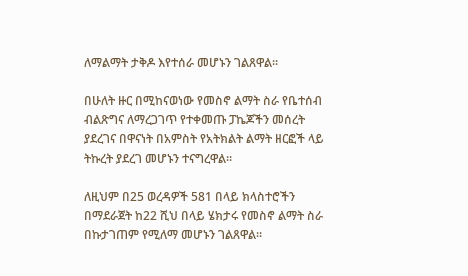ለማልማት ታቅዶ እየተሰራ መሆኑን ገልጸዋል።

በሁለት ዙር በሚከናወነው የመስኖ ልማት ስራ የቤተሰብ ብልጽግና ለማረጋገጥ የተቀመጡ ፓኬጆችን መሰረት ያደረገና በዋናነት በአምስት የአትክልት ልማት ዘርፎች ላይ ትኩረት ያደረገ መሆኑን ተናግረዋል።

ለዚህም በ25 ወረዳዎች 581 በላይ ክላስተሮችን በማደራጀት ከ22 ሺህ በላይ ሄክታሩ የመስኖ ልማት ስራ በኩታገጠም የሚለማ መሆኑን ገልጸዋል።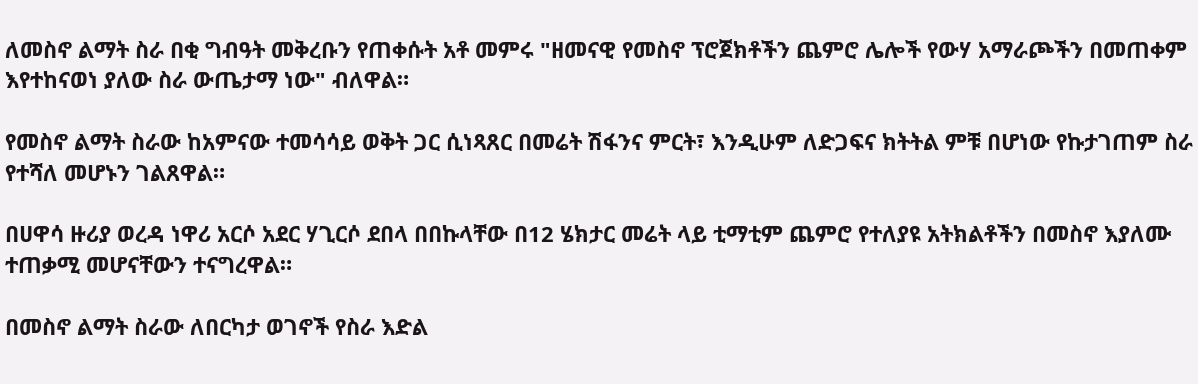ለመስኖ ልማት ስራ በቂ ግብዓት መቅረቡን የጠቀሱት አቶ መምሩ "ዘመናዊ የመስኖ ፕሮጀክቶችን ጨምሮ ሌሎች የውሃ አማራጮችን በመጠቀም እየተከናወነ ያለው ስራ ውጤታማ ነው" ብለዋል።

የመስኖ ልማት ስራው ከአምናው ተመሳሳይ ወቅት ጋር ሲነጻጸር በመሬት ሽፋንና ምርት፣ እንዲሁም ለድጋፍና ክትትል ምቹ በሆነው የኩታገጠም ስራ የተሻለ መሆኑን ገልጸዋል።

በሀዋሳ ዙሪያ ወረዳ ነዋሪ አርሶ አደር ሃጊርሶ ደበላ በበኩላቸው በ12 ሄክታር መሬት ላይ ቲማቲም ጨምሮ የተለያዩ አትክልቶችን በመስኖ እያለሙ ተጠቃሚ መሆናቸውን ተናግረዋል።

በመስኖ ልማት ስራው ለበርካታ ወገኖች የስራ እድል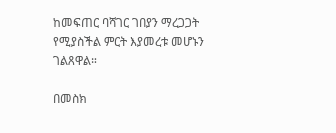ከመፍጠር ባሻገር ገበያን ማረጋጋት የሚያስችል ምርት እያመረቱ መሆኑን ገልጸዋል።

በመስክ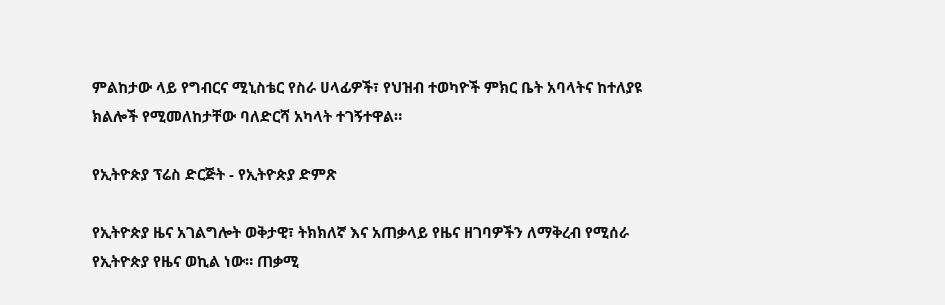ምልከታው ላይ የግብርና ሚኒስቴር የስራ ሀላፊዎች፣ የህዝብ ተወካዮች ምክር ቤት አባላትና ከተለያዩ ክልሎች የሚመለከታቸው ባለድርሻ አካላት ተገኝተዋል።

የኢትዮጵያ ፕሬስ ድርጅት - የኢትዮጵያ ድምጽ

የኢትዮጵያ ዜና አገልግሎት ወቅታዊ፣ ትክክለኛ እና አጠቃላይ የዜና ዘገባዎችን ለማቅረብ የሚሰራ የኢትዮጵያ የዜና ወኪል ነው። ጠቃሚ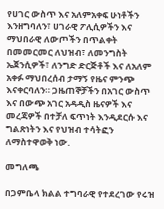የሀገር ውስጥ እና አለምአቀፍ ሁነቶችን እንዘግባለን፣ ሀገራዊ ፖሊሲዎችን እና ማህበራዊ ለውጦችን በጥልቀት በመመርመር ለህዝብ፣ ለመንግስት ኤጀንሲዎች፣ ለንግድ ድርጅቶች እና ለአለም አቀፉ ማህበረሰብ ታማኝ የዜና ምንጭ እናቀርባለን። ጋዜጠኞቻችን በአገር ውስጥ እና በውጭ አገር አዳዲስ ዜናዎች እና መረጃዎች በተቻለ ፍጥነት እንዲደርሱ እና ግልጽነትን እና የህዝብ ተሳትፎን ለማስተዋወቅ ነው.

መግለጫ

በጋምቤላ ክልል ተግባራዊ የተደረገው የሩዝ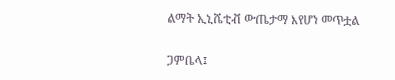ልማት ኢኒሼቲቭ ውጤታማ እየሆነ መጥቷል

ጋምቤላ፤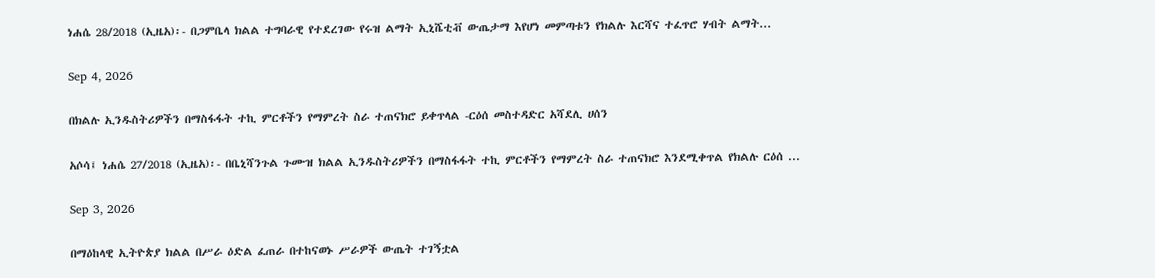ነሐሴ 28/2018 (ኢዜአ)፡- በጋምቤላ ክልል ተግባራዊ የተደረገው የሩዝ ልማት ኢኒሼቲቭ ውጤታማ እየሆነ መምጣቱን የክልሉ እርሻና ተፈጥሮ ሃብት ልማት...

Sep 4, 2026

በክልሉ ኢንዱስትሪዎችን በማስፋፋት ተኪ ምርቶችን የማምረት ስራ ተጠናክሮ ይቀጥላል -ርዕሰ መስተዳድር አሻደሊ ሀሰን

አሶሳ፤ ነሐሴ 27/2018 (ኢዜአ)፡- በቤኒሻንጉል ጉሙዝ ክልል ኢንዱስትሪዎችን በማስፋፋት ተኪ ምርቶችን የማምረት ስራ ተጠናክሮ እንደሚቀጥል የክልሉ ርዕሰ ...

Sep 3, 2026

በማዕከላዊ ኢትዮጵያ ክልል በሥራ ዕድል ፈጠራ በተከናወኑ ሥራዎች ውጤት ተገኝቷል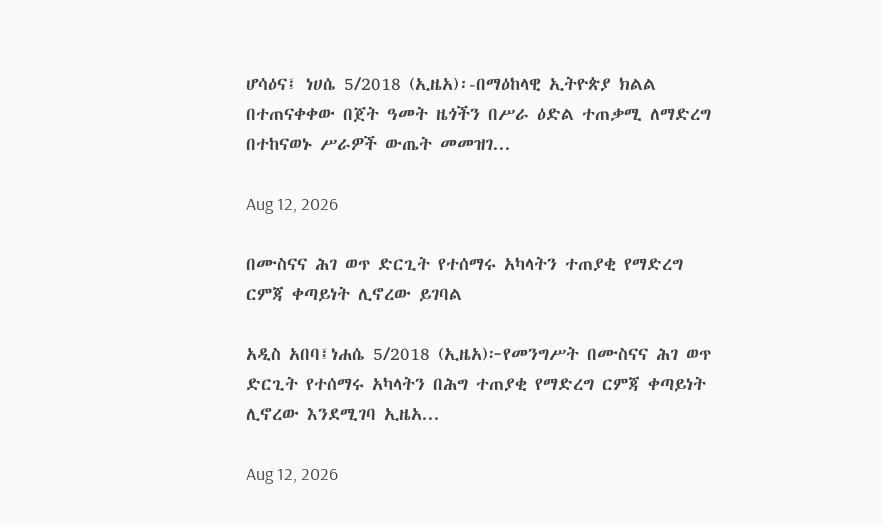ሆሳዕና፤ ነሀሴ 5/2018 (ኢዜአ)፡-በማዕከላዊ ኢትዮጵያ ክልል በተጠናቀቀው በጀት ዓመት ዜጎችን በሥራ ዕድል ተጠቃሚ ለማድረግ በተከናወኑ ሥራዎች ውጤት መመዝገ...

Aug 12, 2026

በሙስናና ሕገ ወጥ ድርጊት የተሰማሩ አካላትን ተጠያቂ የማድረግ ርምጃ ቀጣይነት ሊኖረው ይገባል

አዲስ አበባ፤ነሐሴ 5/2018 (ኢዜአ)፦የመንግሥት በሙስናና ሕገ ወጥ ድርጊት የተሰማሩ አካላትን በሕግ ተጠያቂ የማድረግ ርምጃ ቀጣይነት ሊኖረው እንደሚገባ ኢዜአ...

Aug 12, 2026